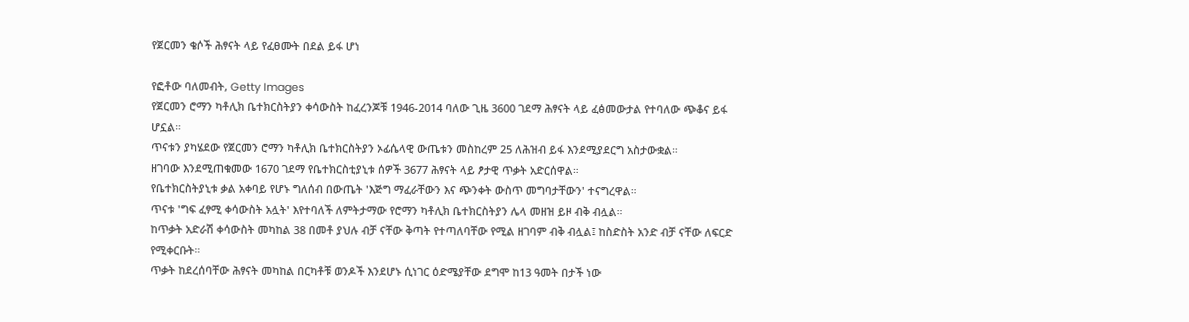የጀርመን ቄሶች ሕፃናት ላይ የፈፀሙት በደል ይፋ ሆነ

የፎቶው ባለመብት, Getty Images
የጀርመን ሮማን ካቶሊክ ቤተክርስትያን ቀሳውስት ከፈረንጆቹ 1946-2014 ባለው ጊዜ 3600 ገደማ ሕፃናት ላይ ፈፅመውታል የተባለው ጭቆና ይፋ ሆኗል።
ጥናቱን ያካሄደው የጀርመን ሮማን ካቶሊክ ቤተክርስትያን ኦፊሴላዊ ውጤቱን መስከረም 25 ለሕዝብ ይፋ እንደሚያደርግ አስታውቋል።
ዘገባው እንደሚጠቁመው 1670 ገደማ የቤተክርስቲያኒቱ ሰዎች 3677 ሕፃናት ላይ ፆታዊ ጥቃት አድርሰዋል።
የቤተክርስትያኒቱ ቃል አቀባይ የሆኑ ግለሰብ በውጤት 'እጅግ ማፈራቸውን እና ጭንቀት ውስጥ መግባታቸውን' ተናግረዋል።
ጥናቱ 'ግፍ ፈፃሚ ቀሳውስት አሏት' እየተባለች ለምትታማው የሮማን ካቶሊክ ቤተክርስትያን ሌላ መዘዝ ይዞ ብቅ ብሏል።
ከጥቃት አድራሽ ቀሳውስት መካከል 38 በመቶ ያህሉ ብቻ ናቸው ቅጣት የተጣለባቸው የሚል ዘገባም ብቅ ብሏል፤ ከስድስት አንድ ብቻ ናቸው ለፍርድ የሚቀርቡት።
ጥቃት ከደረሰባቸው ሕፃናት መካከል በርካቶቹ ወንዶች እንደሆኑ ሲነገር ዕድሜያቸው ደግሞ ከ13 ዓመት በታች ነው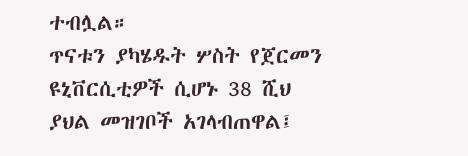ተብሏል።
ጥናቱን ያካሄዱት ሦስት የጀርመን ዩኒቨርሲቲዎች ሲሆኑ 38 ሺህ ያህል መዝገቦች አገላብጠዋል፤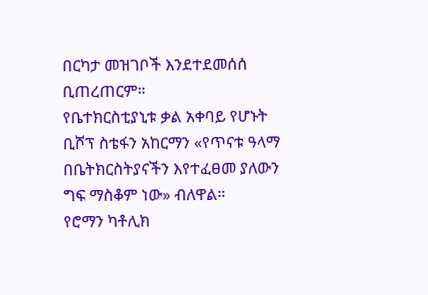በርካታ መዝገቦች እንደተደመሰሰ ቢጠረጠርም።
የቤተክርስቲያኒቱ ቃል አቀባይ የሆኑት ቢሾፕ ስቴፋን አከርማን «የጥናቱ ዓላማ በቤትክርስትያናችን እየተፈፀመ ያለውን ግፍ ማስቆም ነው» ብለዋል።
የሮማን ካቶሊክ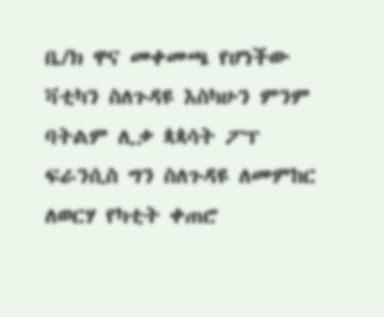ቤ/ክ ዋና መቀመጫ የሆነችው ቫቲካን ስለጉዳዩ እስካሁን ምንም ባትልም ሊቃ ጳጳሳት ፖፕ ፍራንሲስ ግን ስለጉዳዩ ለመምከር ለወርሃ የካቲት ቀጠሮ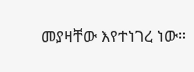መያዛቸው እየተነገረ ነው።